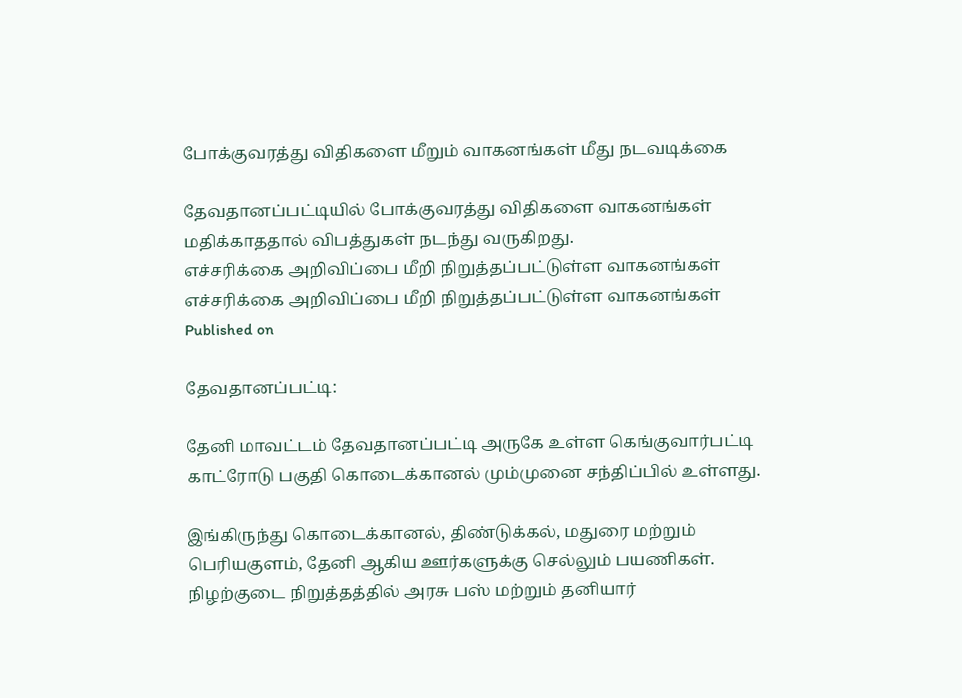போக்குவரத்து விதிகளை மீறும் வாகனங்கள் மீது நடவடிக்கை

தேவதானப்பட்டியில் போக்குவரத்து விதிகளை வாகனங்கள் மதிக்காததால் விபத்துகள் நடந்து வருகிறது.
எச்சரிக்கை அறிவிப்பை மீறி நிறுத்தப்பட்டுள்ள வாகனங்கள்
எச்சரிக்கை அறிவிப்பை மீறி நிறுத்தப்பட்டுள்ள வாகனங்கள்
Published on

தேவதானப்பட்டி:

தேனி மாவட்டம் தேவதானப்பட்டி அருகே உள்ள கெங்குவார்பட்டி காட்ரோடு பகுதி கொடைக்கானல் மும்முனை சந்திப்பில் உள்ளது.

இங்கிருந்து கொடைக்கானல், திண்டுக்கல், மதுரை மற்றும் பெரியகுளம், தேனி ஆகிய ஊர்களுக்கு செல்லும் பயணிகள். நிழற்குடை நிறுத்தத்தில் அரசு பஸ் மற்றும் தனியார்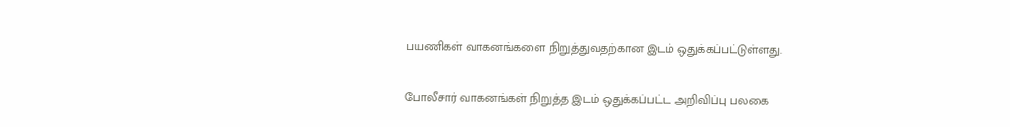பயணிகள் வாகனங்களை நிறுத்துவதற்கான இடம் ஒதுக்கப்பட்டுள்ளது.

போலீசார் வாகனங்கள் நிறுத்த இடம் ஒதுக்கப்பட்ட அறிவிப்பு பலகை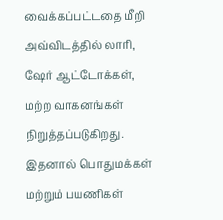வைக்கப்பட்டதை மீறி அவ்விடத்தில் லாரி, ஷேர் ஆட்டோக்கள், மற்ற வாகனங்கள் நிறுத்தப்படுகிறது. இதனால் பொதுமக்கள் மற்றும் பயணிகள்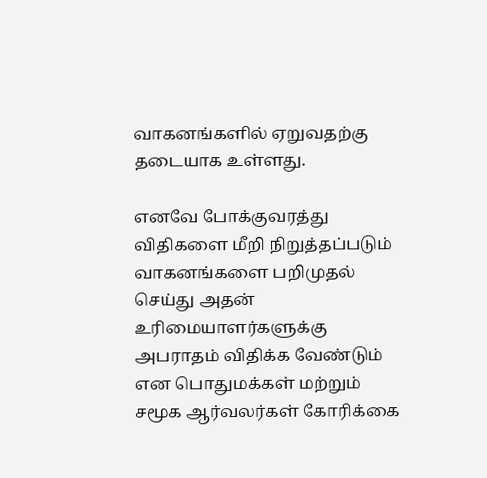வாகனங்களில் ஏறுவதற்கு தடையாக உள்ளது.

எனவே போக்குவரத்து விதிகளை மீறி நிறுத்தப்படும் வாகனங்களை பறிமுதல் செய்து அதன் உரிமையாளர்களுக்கு அபராதம் விதிக்க வேண்டும் என பொதுமக்கள் மற்றும் சமூக ஆர்வலர்கள் கோரிக்கை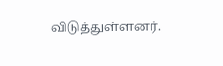விடுத்துள்ளனர்.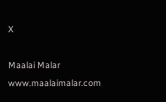X

Maalai Malar
www.maalaimalar.com